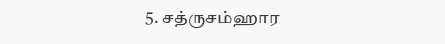5. சத்ருசம்ஹார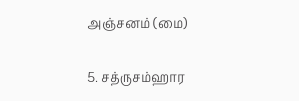அஞ்சனம் (மை)

5. சத்ருசம்ஹார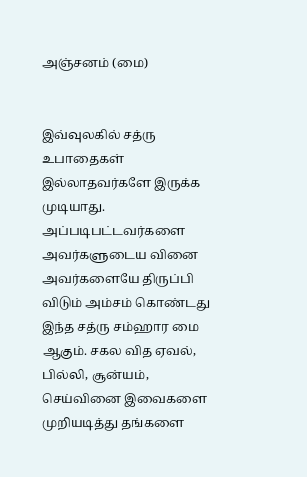அஞ்சனம் (மை)


இவ்வுலகில் சத்ரு உபாதைகள் இல்லாதவர்களே இருக்க முடியாது. அப்படிபட்டவர்களை அவர்களுடைய வினை அவர்களையே திருப்பி விடும் அம்சம் கொண்டது இந்த சத்ரு சம்ஹார மை ஆகும். சகல வித ஏவல், பில்லி, சூன்யம், செய்வினை இவைகளை முறியடித்து தங்களை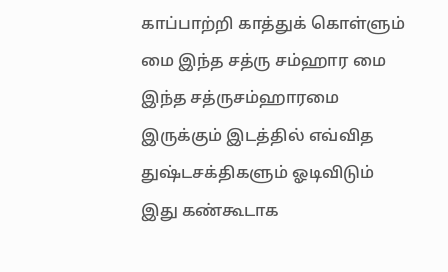காப்பாற்றி காத்துக் கொள்ளும் மை இந்த சத்ரு சம்ஹார மை இந்த சத்ருசம்ஹாரமை இருக்கும் இடத்தில் எவ்வித துஷ்டசக்திகளும் ஓடிவிடும் இது கண்கூடாக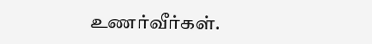உணர்வீர்கள்.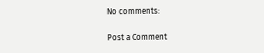No comments:

Post a Comment